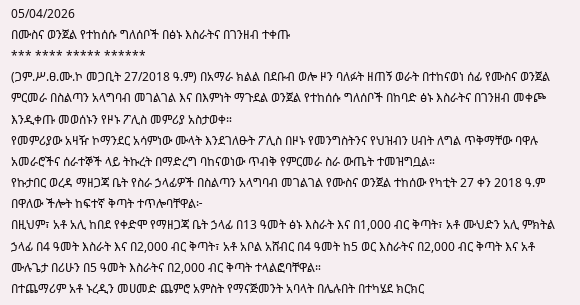05/04/2026
በሙስና ወንጀል የተከሰሱ ግለሰቦች በፅኑ እስራትና በገንዘብ ተቀጡ
*** **** ***** ******
(ጋም.ሥ.ፀ.ሙ.ኮ መጋቢት 27/2018 ዓ.ም) በአማራ ክልል በደቡብ ወሎ ዞን ባለፉት ዘጠኝ ወራት በተከናወነ ሰፊ የሙስና ወንጀል ምርመራ በስልጣን አላግባብ መገልገል እና በእምነት ማጉደል ወንጀል የተከሰሱ ግለሰቦች በከባድ ፅኑ እስራትና በገንዘብ መቀጮ እንዲቀጡ መወሰኑን የዞኑ ፖሊስ መምሪያ አስታወቀ።
የመምሪያው አዛዥ ኮማንደር አሳምነው ሙላት እንደገለፁት ፖሊስ በዞኑ የመንግስትንና የህዝብን ሀብት ለግል ጥቅማቸው ባዋሉ አመራሮችና ሰራተኞች ላይ ትኩረት በማድረግ ባከናወነው ጥብቅ የምርመራ ስራ ውጤት ተመዝግቧል።
የኩታበር ወረዳ ማዘጋጃ ቤት የስራ ኃላፊዎች በስልጣን አላግባብ መገልገል የሙስና ወንጀል ተከሰው የካቲት 27 ቀን 2018 ዓ.ም በዋለው ችሎት ከፍተኛ ቅጣት ተጥሎባቸዋል፦
በዚህም፣ አቶ አሊ ከበደ የቀድሞ የማዘጋጃ ቤት ኃላፊ በ13 ዓመት ፅኑ እስራት እና በ1,000 ብር ቅጣት፣ አቶ ሙህድን አሊ ምክትል ኃላፊ በ4 ዓመት እስራት እና በ2,000 ብር ቅጣት፣ አቶ አቦል አሸብር በ4 ዓመት ከ5 ወር እስራትና በ2,000 ብር ቅጣት እና አቶ ሙሉጌታ በሪሁን በ5 ዓመት እስራትና በ2,000 ብር ቅጣት ተላልፎባቸዋል።
በተጨማሪም አቶ ኑረዲን መሀመድ ጨምሮ አምስት የማናጅመንት አባላት በሌሉበት በተካሄደ ክርክር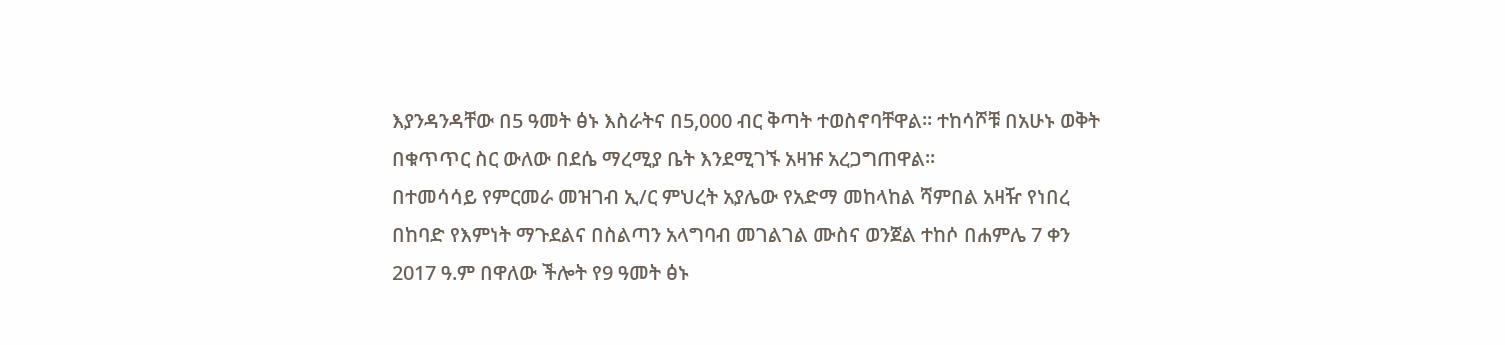እያንዳንዳቸው በ5 ዓመት ፅኑ እስራትና በ5,000 ብር ቅጣት ተወስኖባቸዋል። ተከሳሾቹ በአሁኑ ወቅት በቁጥጥር ስር ውለው በደሴ ማረሚያ ቤት እንደሚገኙ አዛዡ አረጋግጠዋል።
በተመሳሳይ የምርመራ መዝገብ ኢ/ር ምህረት አያሌው የአድማ መከላከል ሻምበል አዛዥ የነበረ በከባድ የእምነት ማጉደልና በስልጣን አላግባብ መገልገል ሙስና ወንጀል ተከሶ በሐምሌ 7 ቀን 2017 ዓ.ም በዋለው ችሎት የ9 ዓመት ፅኑ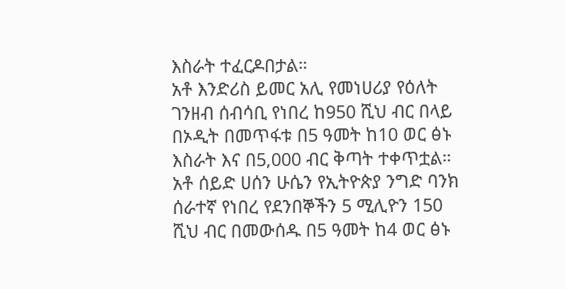እስራት ተፈርዶበታል።
አቶ እንድሪስ ይመር አሊ የመነሀሪያ የዕለት ገንዘብ ሰብሳቢ የነበረ ከ950 ሺህ ብር በላይ በኦዲት በመጥፋቱ በ5 ዓመት ከ10 ወር ፅኑ እስራት እና በ5,000 ብር ቅጣት ተቀጥቷል። አቶ ሰይድ ሀሰን ሁሴን የኢትዮጵያ ንግድ ባንክ ሰራተኛ የነበረ የደንበኞችን 5 ሚሊዮን 150 ሺህ ብር በመውሰዱ በ5 ዓመት ከ4 ወር ፅኑ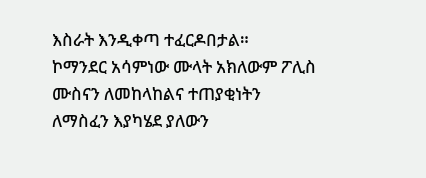እስራት እንዲቀጣ ተፈርዶበታል።
ኮማንደር አሳምነው ሙላት አክለውም ፖሊስ ሙስናን ለመከላከልና ተጠያቂነትን ለማስፈን እያካሄደ ያለውን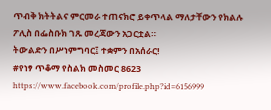ጥብቅ ክትትልና ምርመራ ተጠናክሮ ይቀጥላል ማለታቸውን የክልሉ ፖሊስ በፌስቡክ ገጹ መረጃውን አጋርቷል።
ትውልድን በሥነምግባር፤ ተቋምን በአሰራር!
#የነፃ ጥቆማ የስልክ መስመር 8623 https://www.facebook.com/profile.php?id=6156999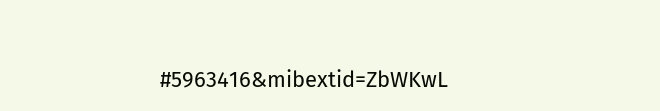#5963416&mibextid=ZbWKwL